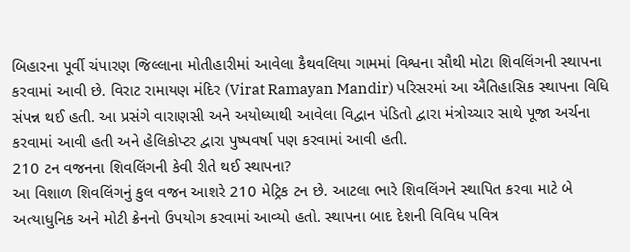બિહારના પૂર્વી ચંપારણ જિલ્લાના મોતીહારીમાં આવેલા કૈથવલિયા ગામમાં વિશ્વના સૌથી મોટા શિવલિંગની સ્થાપના કરવામાં આવી છે. વિરાટ રામાયણ મંદિર (Virat Ramayan Mandir) પરિસરમાં આ ઐતિહાસિક સ્થાપના વિધિ સંપન્ન થઈ હતી. આ પ્રસંગે વારાણસી અને અયોધ્યાથી આવેલા વિદ્વાન પંડિતો દ્વારા મંત્રોચ્ચાર સાથે પૂજા અર્ચના કરવામાં આવી હતી અને હેલિકોપ્ટર દ્વારા પુષ્પવર્ષા પણ કરવામાં આવી હતી.
210 ટન વજનના શિવલિંગની કેવી રીતે થઈ સ્થાપના?
આ વિશાળ શિવલિંગનું કુલ વજન આશરે 210 મેટ્રિક ટન છે. આટલા ભારે શિવલિંગને સ્થાપિત કરવા માટે બે અત્યાધુનિક અને મોટી ક્રેનનો ઉપયોગ કરવામાં આવ્યો હતો. સ્થાપના બાદ દેશની વિવિધ પવિત્ર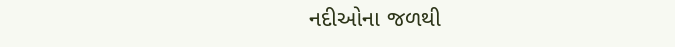નદીઓના જળથી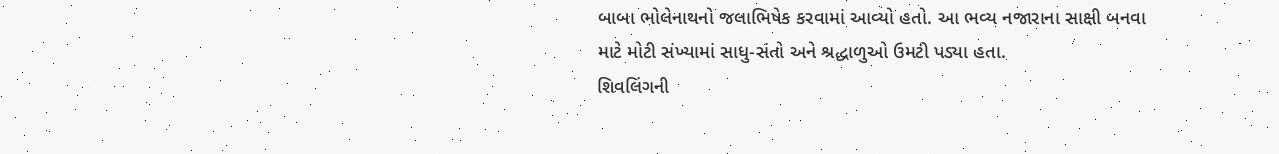બાબા ભોલેનાથનો જલાભિષેક કરવામાં આવ્યો હતો. આ ભવ્ય નજારાના સાક્ષી બનવા માટે મોટી સંખ્યામાં સાધુ-સંતો અને શ્રદ્ધાળુઓ ઉમટી પડ્યા હતા.
શિવલિંગની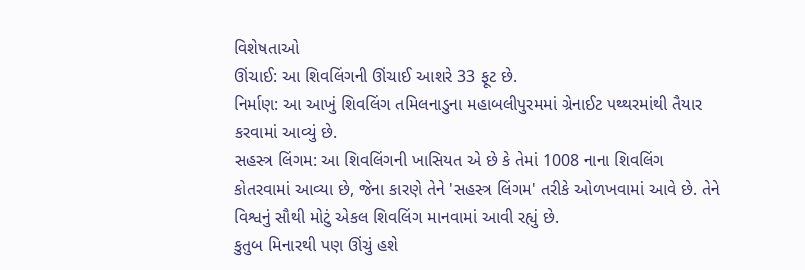વિશેષતાઓ
ઊંચાઈ: આ શિવલિંગની ઊંચાઈ આશરે 33 ફૂટ છે.
નિર્માણ: આ આખું શિવલિંગ તમિલનાડુના મહાબલીપુરમમાં ગ્રેનાઈટ પથ્થરમાંથી તૈયાર કરવામાં આવ્યું છે.
સહસ્ત્ર લિંગમ: આ શિવલિંગની ખાસિયત એ છે કે તેમાં 1008 નાના શિવલિંગ કોતરવામાં આવ્યા છે, જેના કારણે તેને 'સહસ્ત્ર લિંગમ' તરીકે ઓળખવામાં આવે છે. તેને વિશ્વનું સૌથી મોટું એકલ શિવલિંગ માનવામાં આવી રહ્યું છે.
કુતુબ મિનારથી પણ ઊંચું હશે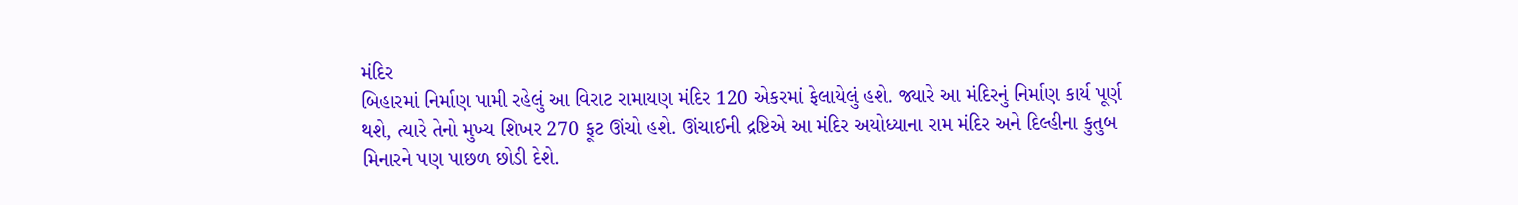મંદિર
બિહારમાં નિર્માણ પામી રહેલું આ વિરાટ રામાયણ મંદિર 120 એકરમાં ફેલાયેલું હશે. જ્યારે આ મંદિરનું નિર્માણ કાર્ય પૂર્ણ થશે, ત્યારે તેનો મુખ્ય શિખર 270 ફૂટ ઊંચો હશે. ઊંચાઈની દ્રષ્ટિએ આ મંદિર અયોધ્યાના રામ મંદિર અને દિલ્હીના કુતુબ મિનારને પણ પાછળ છોડી દેશે.